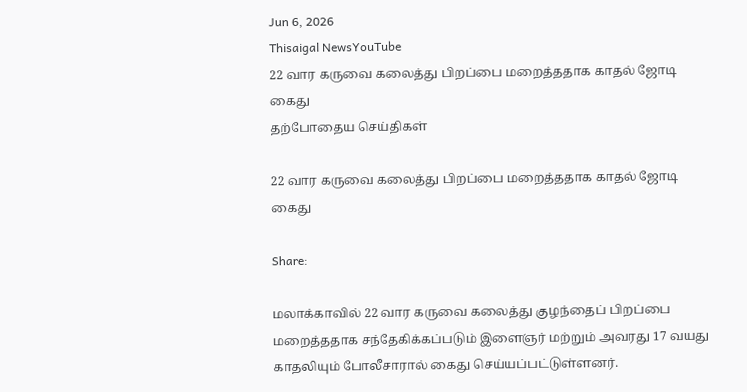Jun 6, 2026
Thisaigal NewsYouTube
22 வார கருவை கலைத்து பிறப்பை மறைத்ததாக காதல் ஜோடி கைது
தற்போதைய செய்திகள்

22 வார கருவை கலைத்து பிறப்பை மறைத்ததாக காதல் ஜோடி கைது

Share:

மலாக்காவில் 22 வார கருவை கலைத்து குழந்தைப் பிறப்பை மறைத்ததாக சந்தேகிக்கப்படும் இளைஞர் மற்றும் அவரது 17 வயது காதலியும் போலீசாரால் கைது செய்யப்பட்டுள்ளனர்.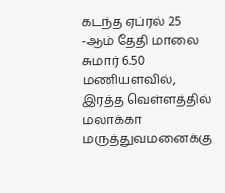கடந்த ஏப்ரல் 25 -ஆம் தேதி மாலை சுமார் 6.50 மணியளவில், இரத்த வெள்ளத்தில் மலாக்கா மருத்துவமனைக்கு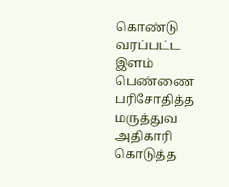கொண்டு வரப்பட்ட இளம் பெண்ணை பரிசோதித்த மருத்துவ அதிகாரி கொடுத்த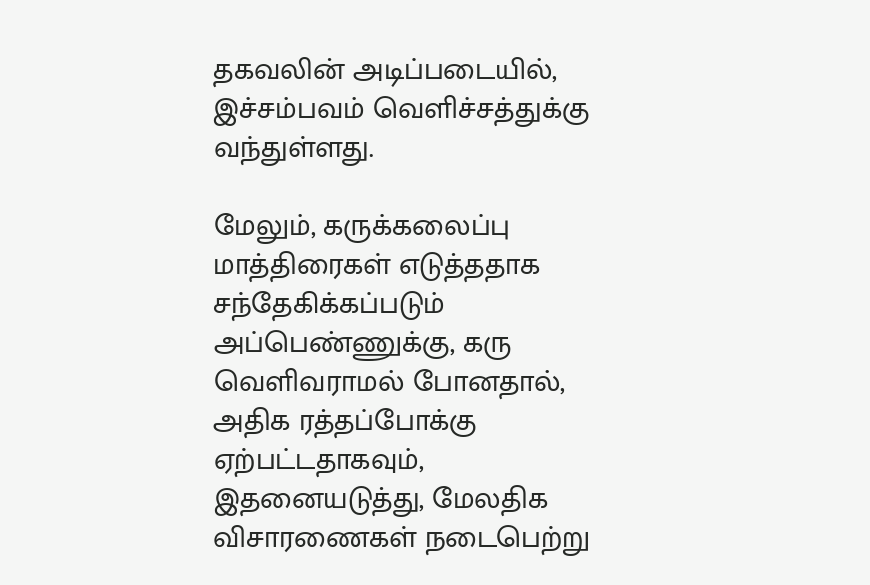தகவலின் அடிப்படையில், இச்சம்பவம் வெளிச்சத்துக்கு வந்துள்ளது.

மேலும், கருக்கலைப்பு மாத்திரைகள் எடுத்ததாக சந்தேகிக்கப்படும் அப்பெண்ணுக்கு, கரு வெளிவராமல் போனதால், அதிக ரத்தப்போக்கு ஏற்பட்டதாகவும், இதனையடுத்து, மேலதிக விசாரணைகள் நடைபெற்று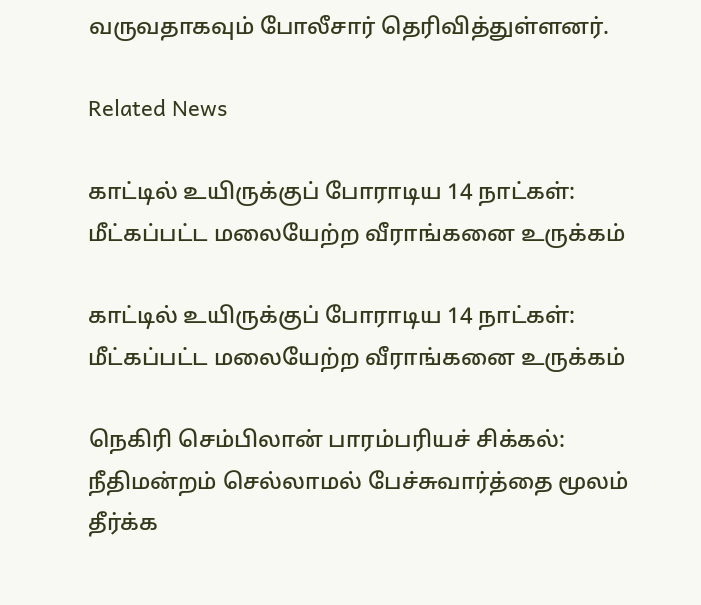வருவதாகவும் போலீசார் தெரிவித்துள்ளனர்.

Related News

காட்டில் உயிருக்குப் போராடிய 14 நாட்கள்: மீட்கப்பட்ட மலையேற்ற வீராங்கனை உருக்கம்

காட்டில் உயிருக்குப் போராடிய 14 நாட்கள்: மீட்கப்பட்ட மலையேற்ற வீராங்கனை உருக்கம்

நெகிரி செம்பிலான் பாரம்பரியச் சிக்கல்: நீதிமன்றம் செல்லாமல் பேச்சுவார்த்தை மூலம் தீர்க்க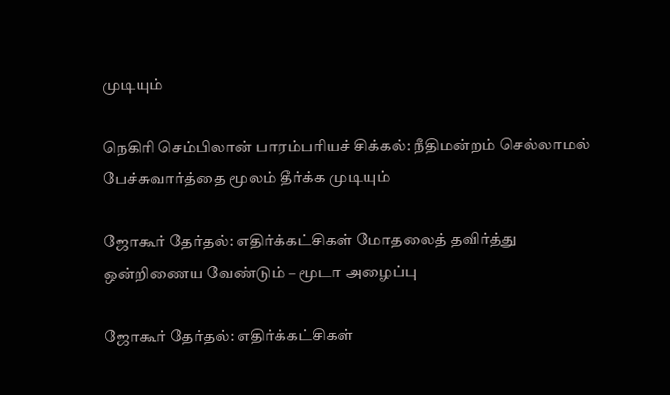முடியும்

நெகிரி செம்பிலான் பாரம்பரியச் சிக்கல்: நீதிமன்றம் செல்லாமல் பேச்சுவார்த்தை மூலம் தீர்க்க முடியும்

ஜோகூர் தேர்தல்: எதிர்க்கட்சிகள் மோதலைத் தவிர்த்து ஒன்றிணைய வேண்டும் – மூடா அழைப்பு

ஜோகூர் தேர்தல்: எதிர்க்கட்சிகள்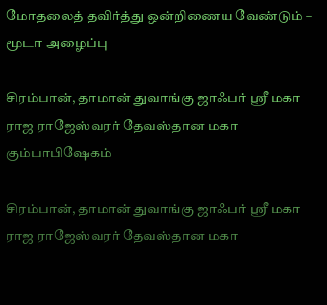மோதலைத் தவிர்த்து ஒன்றிணைய வேண்டும் – மூடா அழைப்பு

சிரம்பான், தாமான் துவாங்கு ஜாஃபர் ஸ்ரீ மகா ராஜ ராஜேஸ்வரர் தேவஸ்தான மகா கும்பாபிஷேகம்

சிரம்பான், தாமான் துவாங்கு ஜாஃபர் ஸ்ரீ மகா ராஜ ராஜேஸ்வரர் தேவஸ்தான மகா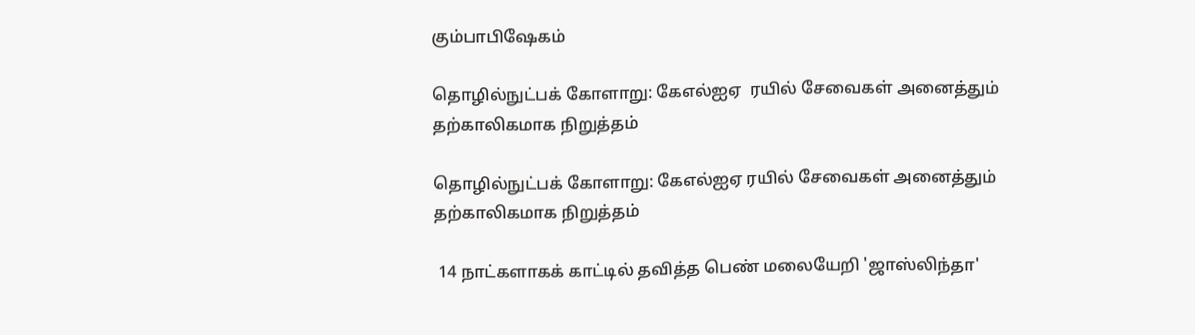கும்பாபிஷேகம்

தொழில்நுட்பக் கோளாறு: கேஎல்ஐஏ  ரயில் சேவைகள் அனைத்தும் தற்காலிகமாக நிறுத்தம்

தொழில்நுட்பக் கோளாறு: கேஎல்ஐஏ ரயில் சேவைகள் அனைத்தும் தற்காலிகமாக நிறுத்தம்

 14 நாட்களாகக் காட்டில் தவித்த பெண் மலையேறி 'ஜாஸ்லிந்தா'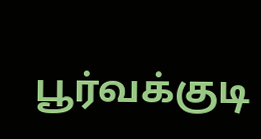பூர்வக்குடி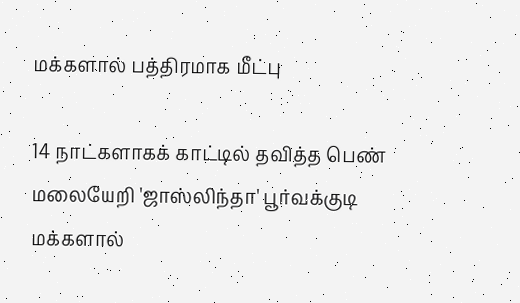மக்களால் பத்திரமாக மீட்பு

14 நாட்களாகக் காட்டில் தவித்த பெண் மலையேறி 'ஜாஸ்லிந்தா' பூர்வக்குடி மக்களால்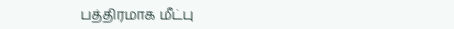பத்திரமாக மீட்பு